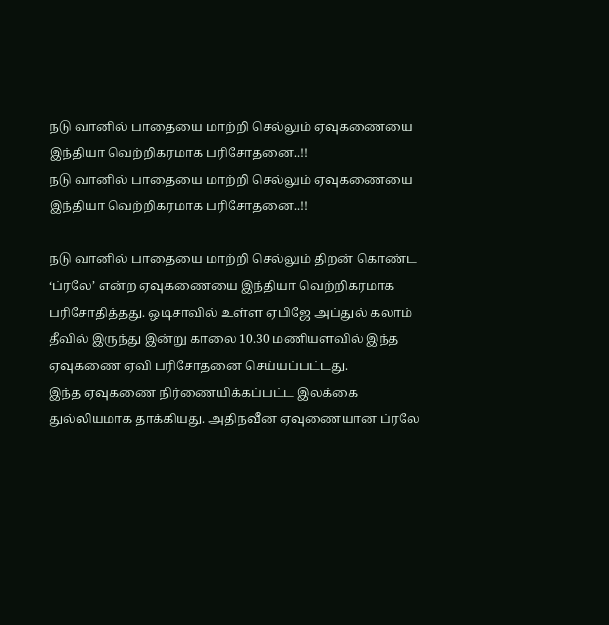நடு வானில் பாதையை மாற்றி செல்லும் ஏவுகணையை இந்தியா வெற்றிகரமாக பரிசோதனை..!!
நடு வானில் பாதையை மாற்றி செல்லும் ஏவுகணையை இந்தியா வெற்றிகரமாக பரிசோதனை..!!

நடு வானில் பாதையை மாற்றி செல்லும் திறன் கொண்ட ‘ப்ரலே’ என்ற ஏவுகணையை இந்தியா வெற்றிகரமாக பரிசோதித்தது. ஒடிசாவில் உள்ள ஏபிஜே அப்துல் கலாம் தீவில் இருந்து இன்று காலை 10.30 மணியளவில் இந்த ஏவுகணை ஏவி பரிசோதனை செய்யப்பட்டது.
இந்த ஏவுகணை நிர்ணையிக்கப்பட்ட இலக்கை துல்லியமாக தாக்கியது. அதிநவீன ஏவுணையான ப்ரலே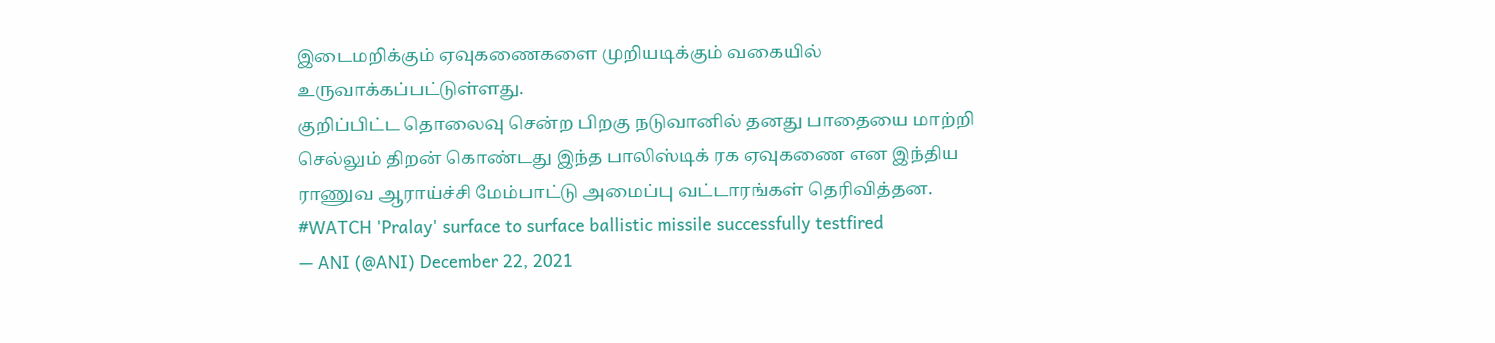இடைமறிக்கும் ஏவுகணைகளை முறியடிக்கும் வகையில் உருவாக்கப்பட்டுள்ளது.
குறிப்பிட்ட தொலைவு சென்ற பிறகு நடுவானில் தனது பாதையை மாற்றி செல்லும் திறன் கொண்டது இந்த பாலிஸ்டிக் ரக ஏவுகணை என இந்திய ராணுவ ஆராய்ச்சி மேம்பாட்டு அமைப்பு வட்டாரங்கள் தெரிவித்தன.
#WATCH 'Pralay' surface to surface ballistic missile successfully testfired
— ANI (@ANI) December 22, 2021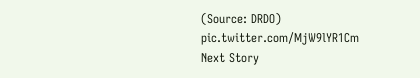(Source: DRDO) pic.twitter.com/MjW9lYR1Cm
Next Story